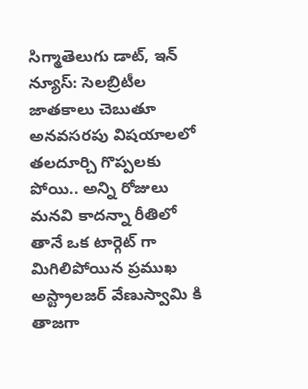సిగ్మాతెలుగు డాట్, ఇన్ న్యూస్: సెల‌బ్రిటీల జాత‌కాలు చెబుతూ అనవసరపు విషయాలలో తలదూర్చి గొప్పలకు పోయి.. అన్ని రోజులు మనవి కాదన్నా రీతిలో తానే ఒక టార్గెట్ గా మిగిలిపోయిన ప్ర‌ముఖ అస్ట్రాల‌జ‌ర్ వేణుస్వామి కి తాజగా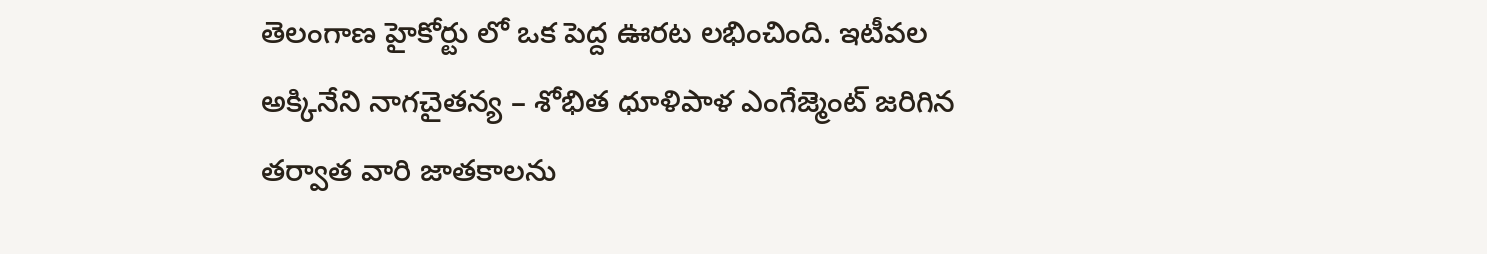తెలంగాణ హైకోర్టు లో ఒక పెద్ద ఊరట లభించింది. ఇటీవ‌ల అక్కినేని నాగచైతన్య – శోభిత ధూళిపాళ ఎంగేజ్మెంట్ జ‌రిగిన త‌ర్వాత‌ వారి జాతకాలను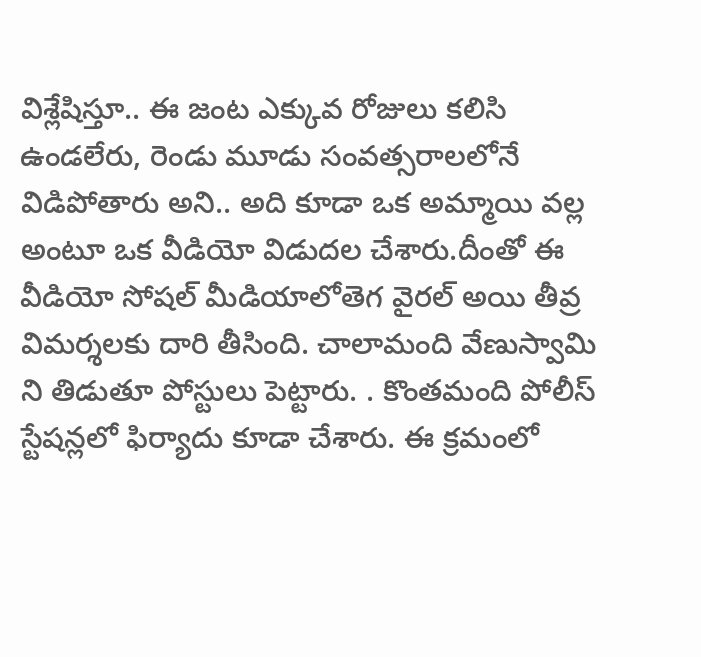విశ్లేషిస్తూ.. ఈ జంట ఎక్కువ రోజులు క‌లిసి ఉండ‌లేరు, రెండు మూడు సంవ‌త్స‌రాల‌లోనే విడిపోతారు అని.. అది కూడా ఒక అమ్మాయి వల్ల అంటూ ఒక వీడియో విడుదల చేశారు.దీంతో ఈ వీడియో సోష‌ల్ మీడియాలోతెగ వైర‌ల్ అయి తీవ్ర విమ‌ర్శ‌ల‌కు దారి తీసింది. చాలామంది వేణుస్వామి ని తిడుతూ పోస్టులు పెట్టారు. . కొంత‌మంది పోలీస్ స్టేష‌న్ల‌లో ఫిర్యాదు కూడా చేశారు. ఈ క్ర‌మంలో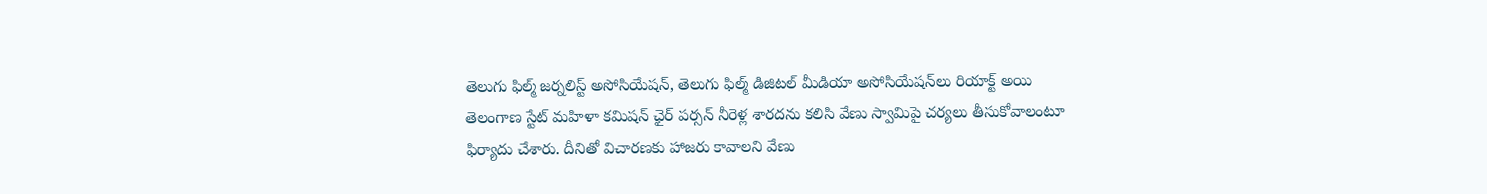తెలుగు ఫిల్మ్ జర్నలిస్ట్ అసోసియేషన్, తెలుగు ఫిల్మ్ డిజిటల్ మీడియా అసోసియేషన్‌లు రియాక్ట్ అయి తెలంగాణ స్టేట్ మహిళా కమిషన్ ఛైర్ పర్సన్ నీరెళ్ల శారదను క‌లిసి వేణు స్వామిపై చ‌ర్య‌లు తీసుకోవాలంటూ ఫిర్యాదు చేశారు. దీనితో విచారణకు హాజరు కావాలని వేణు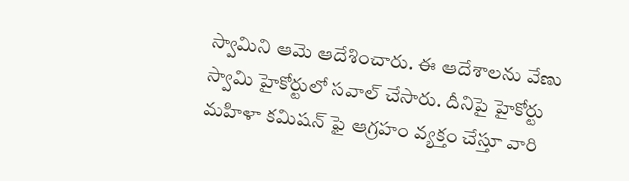స్వామిని ఆమె ఆదేశించారు. ఈ ఆదేశాలను వేణు స్వామి హైకోర్టులో సవాల్ చేసారు. దీనిపై హైకోర్టు మహిళా కమిషన్ ఫై ఆగ్రహం వ్యక్తం చేస్తూ వారి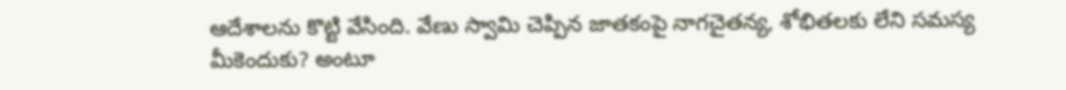ఆదేశాలను కొట్టి వేసింది. వేణు స్వామి చెప్పిన జాతకంపై నాగచైతన్య, శోభితలకు లేని సమస్య మీకెందుకు? అంటూ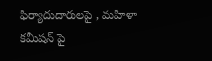ఫిర్యాదుదారులపై , మహిళా కమీషన్ పై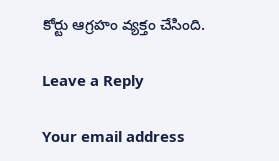కోర్టు ఆగ్రహం వ్య‌క్తం చేసింది.

Leave a Reply

Your email address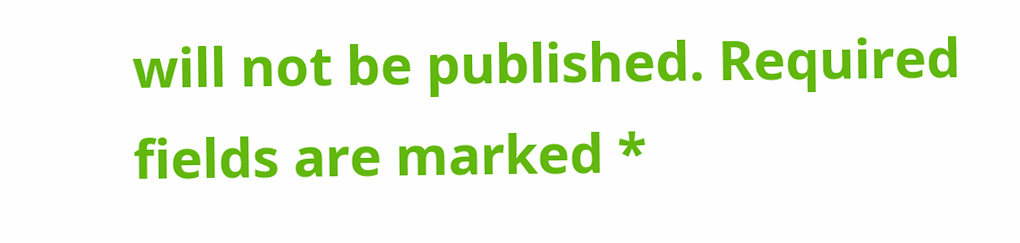will not be published. Required fields are marked *